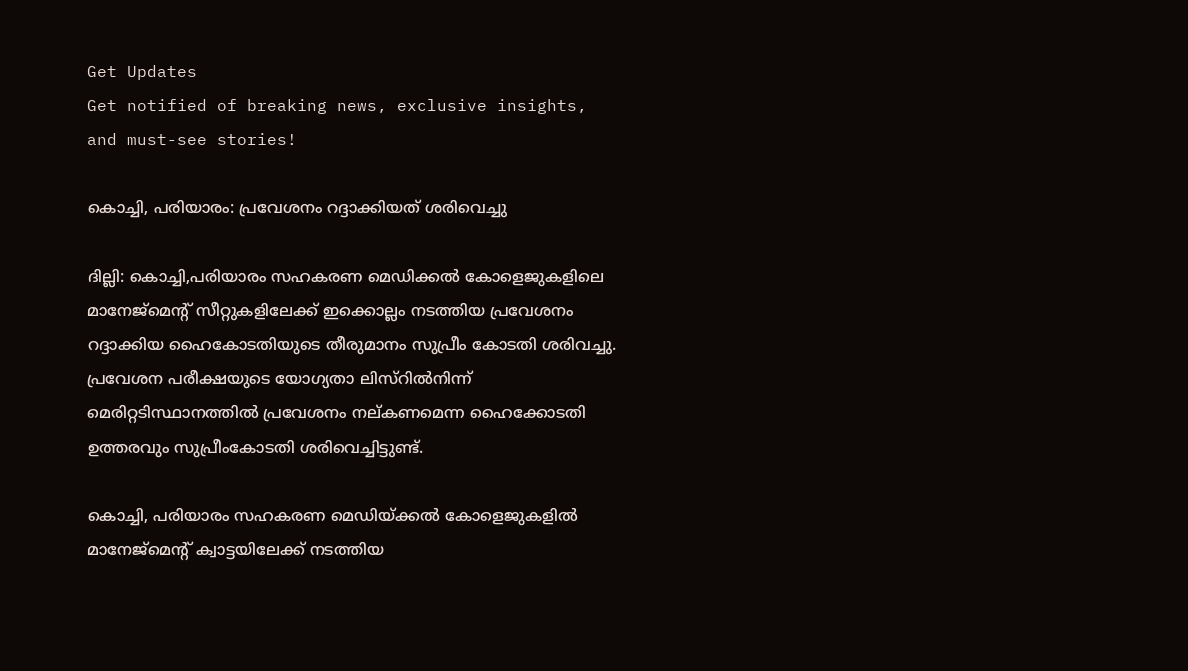Get Updates
Get notified of breaking news, exclusive insights, and must-see stories!

കൊച്ചി, പരിയാരം: പ്രവേശനം റദ്ദാക്കിയത് ശരിവെച്ചു

ദില്ലി: കൊച്ചി,പരിയാരം സഹകരണ മെഡിക്കല്‍ കോളെജുകളിലെ മാനേജ്മെന്റ് സീറ്റുകളിലേക്ക് ഇക്കൊല്ലം നടത്തിയ പ്രവേശനം റദ്ദാക്കിയ ഹൈകോടതിയുടെ തീരുമാനം സുപ്രീം കോടതി ശരിവച്ചു. പ്രവേശന പരീക്ഷയുടെ യോഗ്യതാ ലിസ്റില്‍നിന്ന് മെരിറ്റടിസ്ഥാനത്തില്‍ പ്രവേശനം നല്കണമെന്ന ഹൈക്കോടതി ഉത്തരവും സുപ്രീംകോടതി ശരിവെച്ചിട്ടുണ്ട്.

കൊച്ചി, പരിയാരം സഹകരണ മെഡിയ്ക്കല്‍ കോളെജുകളില്‍ മാനേജ്മെന്റ് ക്വാട്ടയിലേക്ക് നടത്തിയ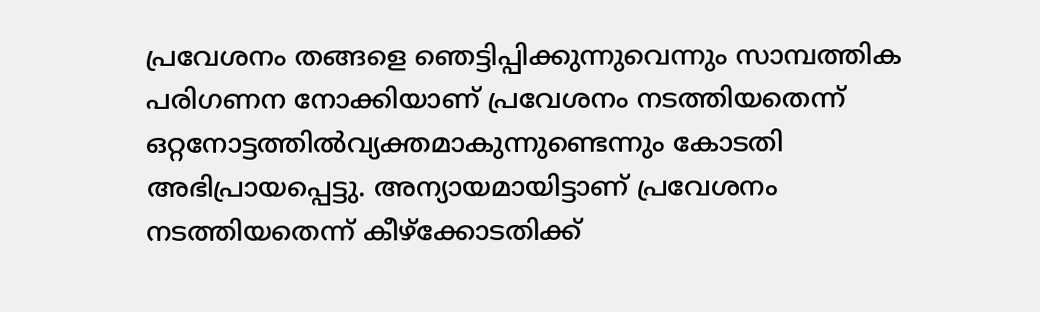പ്രവേശനം തങ്ങളെ ഞെട്ടിപ്പിക്കുന്നുവെന്നും സാമ്പത്തിക പരിഗണന നോക്കിയാണ് പ്രവേശനം നടത്തിയതെന്ന് ഒറ്റനോട്ടത്തില്‍വ്യക്തമാകുന്നുണ്ടെന്നും കോടതി അഭിപ്രായപ്പെട്ടു. അന്യായമായിട്ടാണ് പ്രവേശനം നടത്തിയതെന്ന് കീഴ്ക്കോടതിക്ക്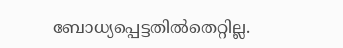ബോധ്യപ്പെട്ടതില്‍തെറ്റില്ല.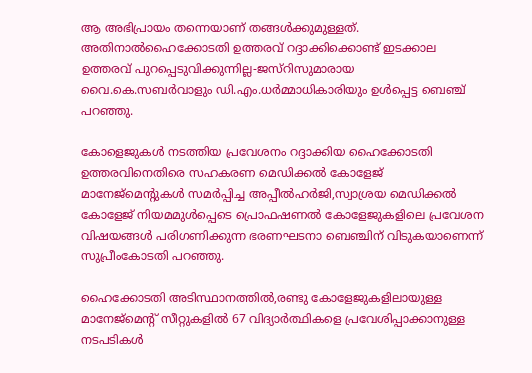ആ അഭിപ്രായം തന്നെയാണ് തങ്ങള്‍ക്കുമുള്ളത്. അതിനാല്‍ഹൈക്കോടതി ഉത്തരവ് റദ്ദാക്കിക്കൊണ്ട് ഇടക്കാല ഉത്തരവ് പുറപ്പെടുവിക്കുന്നില്ല-ജസ്റിസുമാരായ വൈ.കെ.സബര്‍വാളും ഡി.എം.ധര്‍മ്മാധികാരിയും ഉള്‍പ്പെട്ട ബെഞ്ച് പറഞ്ഞു.

കോളെജുകള്‍ നടത്തിയ പ്രവേശനം റദ്ദാക്കിയ ഹൈക്കോടതി ഉത്തരവിനെതിരെ സഹകരണ മെഡിക്കല്‍ കോളേജ് മാനേജ്മെന്‍റുകള്‍ സമര്‍പ്പിച്ച അപ്പീല്‍ഹര്‍ജി,സ്വാശ്രയ മെഡിക്കല്‍ കോളേജ് നിയമമുള്‍പ്പെടെ പ്രൊഫഷണല്‍ കോളേജുകളിലെ പ്രവേശന വിഷയങ്ങള്‍ പരിഗണിക്കുന്ന ഭരണഘടനാ ബെഞ്ചിന് വിടുകയാണെന്ന് സുപ്രീംകോടതി പറഞ്ഞു.

ഹൈക്കോടതി അടിസ്ഥാനത്തില്‍,രണ്ടു കോളേജുകളിലായുള്ള മാനേജ്മെന്റ് സീറ്റുകളില്‍ 67 വിദ്യാര്‍ത്ഥികളെ പ്രവേശിപ്പാക്കാനുള്ള നടപടികള്‍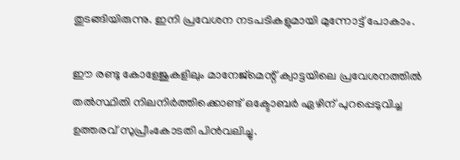തുടങ്ങിയിരുന്നു. ഇനി പ്രവേശന നടപടികളുമായി മുന്നോട്ട് പോകാം.

ഈ രണ്ടു കോളേജുകളിലും മാനേജ്മെന്റ് ക്വാട്ടയിലെ പ്രവേശനത്തില്‍ തല്‍സ്ഥിതി നിലനിര്‍ത്തിക്കൊണ്ട് ഒക്ടോബര്‍ ഏഴിന് പുറപ്പെടുവിച്ച ഉത്തരവ് സുപ്രീംകോടതി പിന്‍വലിച്ചു.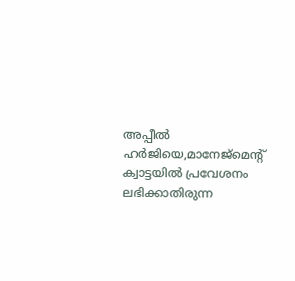അപ്പീല്‍ ഹര്‍ജിയെ,മാനേജ്മെന്റ് ക്വാട്ടയില്‍ പ്രവേശനം ലഭിക്കാതിരുന്ന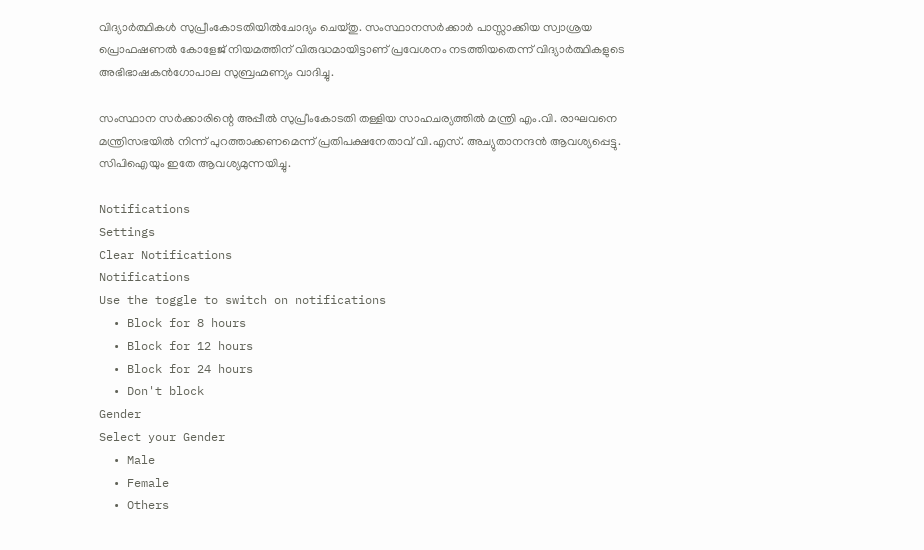വിദ്യാര്‍ത്ഥികള്‍ സുപ്രീംകോടതിയില്‍ചോദ്യം ചെയ്തു. സംസ്ഥാനസര്‍ക്കാര്‍ പാസ്സാക്കിയ സ്വാശ്രയ പ്രൊഫഷണല്‍ കോളേജ് നിയമത്തിന് വിരുദ്ധമായിട്ടാണ് പ്രവേശനം നടത്തിയതെന്ന് വിദ്യാര്‍ത്ഥികളുടെ അഭിഭാഷകന്‍ഗോപാല സുബ്രഹ്മണ്യം വാദിച്ചു.

സംസ്ഥാന സര്‍ക്കാരിന്റെ അപ്പീല്‍ സുപ്രീംകോടതി തള്ളിയ സാഹചര്യത്തില്‍ മന്ത്രി എം.വി. രാഘവനെ മന്ത്രിസഭയില്‍ നിന്ന് പുറത്താക്കണമെന്ന് പ്രതിപക്ഷനേതാവ് വി.എസ്. അച്യുതാനന്ദന്‍ ആവശ്യപ്പെട്ടു. സിപിഐയും ഇതേ ആവശ്യമുന്നയിച്ചു.

Notifications
Settings
Clear Notifications
Notifications
Use the toggle to switch on notifications
  • Block for 8 hours
  • Block for 12 hours
  • Block for 24 hours
  • Don't block
Gender
Select your Gender
  • Male
  • Female
  • Others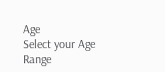Age
Select your Age Range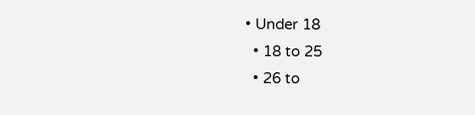• Under 18
  • 18 to 25
  • 26 to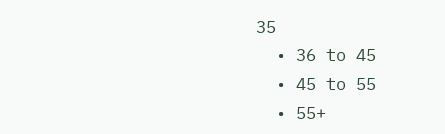35
  • 36 to 45
  • 45 to 55
  • 55+